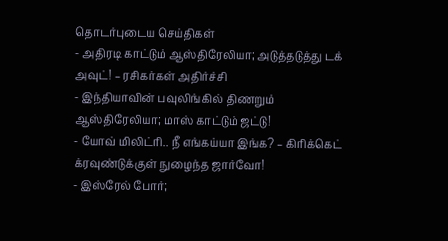தொடர்புடைய செய்திகள்
- அதிரடி காட்டும் ஆஸ்திரேலியா; அடுத்தடுத்து டக் அவுட்! – ரசிகர்கள் அதிர்ச்சி
- இந்தியாவின் பவுலிங்கில் திணறும் ஆஸ்திரேலியா; மாஸ் காட்டும் ஜட்டு!
- யோவ் மிலிட்ரி.. நீ எங்கய்யா இங்க? – கிரிக்கெட் க்ரவுண்டுக்குள் நுழைந்த ஜார்வோ!
- இஸ்ரேல் போர்;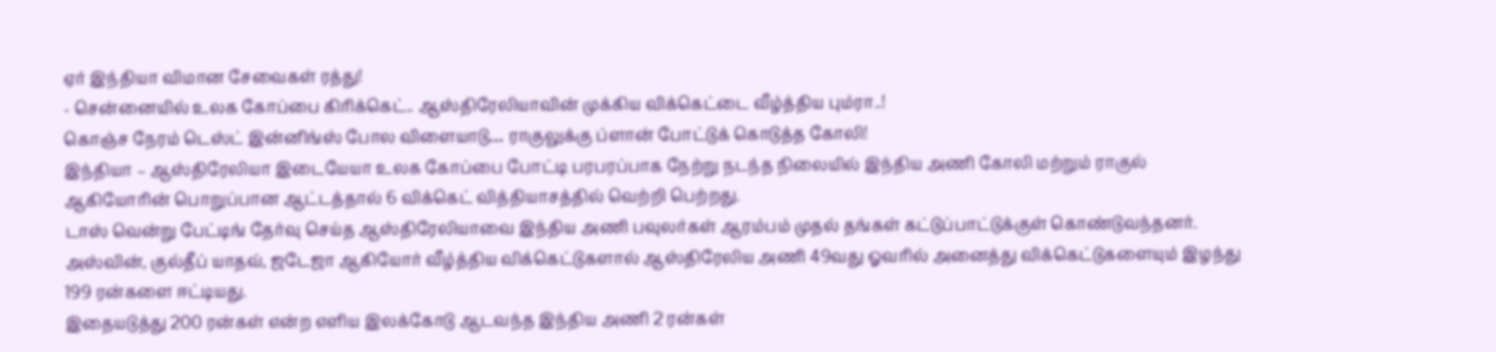ஏர் இந்தியா விமான சேவைகள் ரத்து!
- சென்னையில் உலக கோப்பை கிரிக்கெட்.. ஆஸ்திரேலியாவின் முக்கிய விக்கெட்டை வீழ்த்திய பும்ரா..!
கொஞ்ச நேரம் டெஸ்ட் இன்னிங்ஸ் போல விளையாடு… ராகுலுக்கு ப்ளான் போட்டுக் கொடுத்த கோலி!
இந்தியா – ஆஸ்திரேலியா இடையேயா உலக கோப்பை போட்டி பரபரப்பாக நேற்று நடந்த நிலையில் இந்திய அணி கோலி மற்றும் ராகுல் ஆகியோரின் பொறுப்பான ஆட்டத்தால் 6 விக்கெட் வித்தியாசத்தில் வெற்றி பெற்றது.
டாஸ் வென்று பேட்டிங் தேர்வு செய்த ஆஸ்திரேலியாவை இந்திய அணி பவுலர்கள் ஆரம்பம் முதல் தங்கள் கட்டுப்பாட்டுக்குள் கொண்டுவந்தனர். அஸ்வின், குல்தீப் யாதவ், ஜடேஜா ஆகியோர் வீழ்த்திய விக்கெட்டுகளால் ஆஸ்திரேலிய அணி 49வது ஓவரில் அனைத்து விக்கெட்டுகளையும் இழந்து 199 ரன்களை ஈட்டியது.
இதையடுத்து 200 ரன்கள் என்ற எளிய இலக்கோடு ஆடவந்த இந்திய அணி 2 ரன்கள்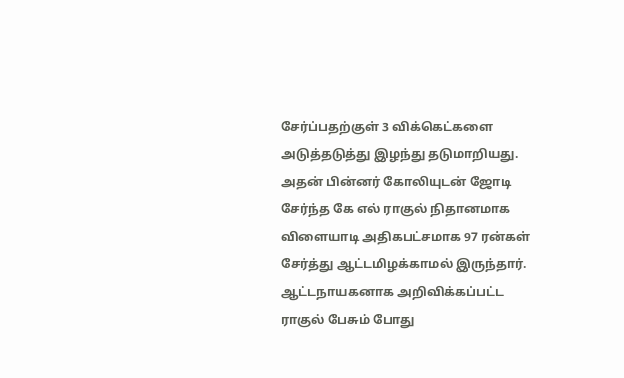சேர்ப்பதற்குள் 3 விக்கெட்களை அடுத்தடுத்து இழந்து தடுமாறியது. அதன் பின்னர் கோலியுடன் ஜோடி சேர்ந்த கே எல் ராகுல் நிதானமாக விளையாடி அதிகபட்சமாக 97 ரன்கள் சேர்த்து ஆட்டமிழக்காமல் இருந்தார்.
ஆட்டநாயகனாக அறிவிக்கப்பட்ட ராகுல் பேசும் போது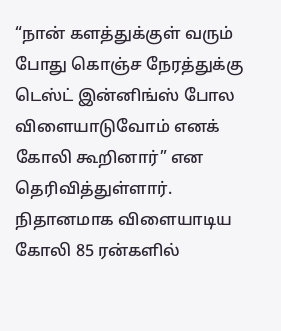“நான் களத்துக்குள் வரும் போது கொஞ்ச நேரத்துக்கு டெஸ்ட் இன்னிங்ஸ் போல விளையாடுவோம் எனக் கோலி கூறினார்” என தெரிவித்துள்ளார். நிதானமாக விளையாடிய கோலி 85 ரன்களில்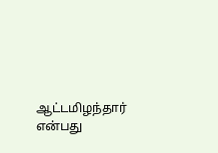ஆட்டமிழந்தார் என்பது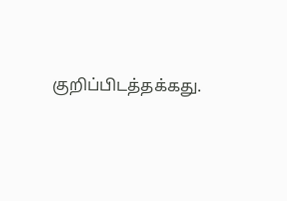குறிப்பிடத்தக்கது.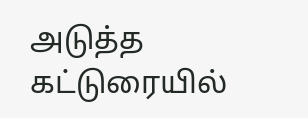அடுத்த கட்டுரையில்